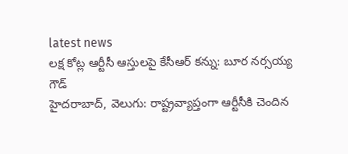latest news
లక్ష కోట్ల ఆర్టీసీ ఆస్తులపై కేసీఆర్ కన్ను: బూర నర్సయ్య గౌడ్
హైదరాబాద్, వెలుగు: రాష్ట్రవ్యాప్తంగా ఆర్టీసీకి చెందిన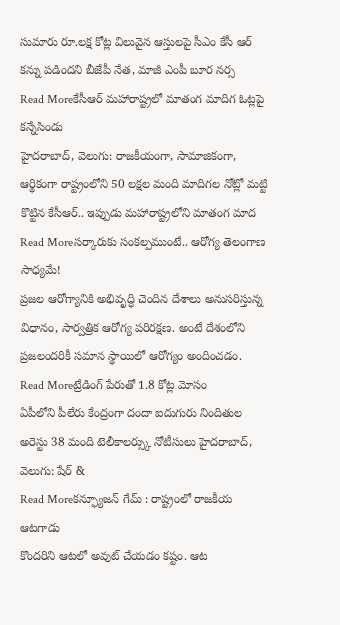సుమారు రూ.లక్ష కోట్ల విలువైన ఆస్తులపై సీఎం కేసీ ఆర్ కన్ను పడిందని బీజేపీ నేత, మాజీ ఎంపీ బూర నర్స
Read Moreకేసీఆర్ మహారాష్ట్రలో మాతంగ మాదిగ ఓట్లపై కన్నేసిండు
హైదరాబాద్, వెలుగు: రాజకీయంగా, సామాజికంగా, ఆర్థికంగా రాష్ట్రంలోని 50 లక్షల మంది మాదిగల నోట్లో మట్టి కొట్టిన కేసీఆర్.. ఇప్పుడు మహారాష్ట్రలోని మాతంగ మాద
Read Moreసర్కారుకు సంకల్పముంటే.. ఆరోగ్య తెలంగాణ సాధ్యమే!
ప్రజల ఆరోగ్యానికి అభివృద్ధి చెందిన దేశాలు అనుసరిస్తున్న విధానం, సార్వత్రిక ఆరోగ్య పరిరక్షణ. అంటే దేశంలోని ప్రజలందరికీ సమాన స్థాయిలో ఆరోగ్యం అందించడం.
Read Moreట్రేడింగ్ పేరుతో 1.8 కోట్ల మోసం
ఏపీలోని పీలేరు కేంద్రంగా దందా ఐదుగురు నిందితుల అరెస్టు 38 మంది టెలీకాలర్స్కు నోటీసులు హైదరాబాద్, వెలుగు: షేర్ &
Read Moreకన్ఫ్యూజన్ గేమ్ : రాష్ట్రంలో రాజకీయ ఆటగాడు
కొందరిని ఆటలో అవుట్ చేయడం కష్టం. ఆట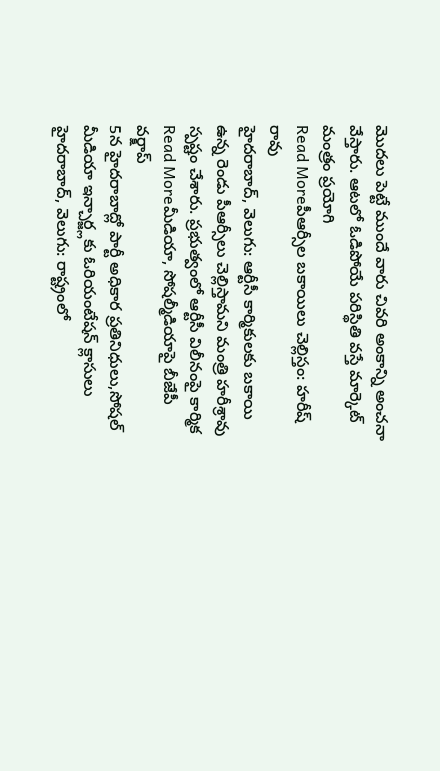మొదలు పెట్టే ముందే వారు చివరి అంకాన్ని అంచనా వేస్తారు. ఆటలో ఓడిపోయే పరిస్థితి వస్తే మార్కెట్ మంత్రం ప్రయోగి
Read Moreపీఆర్సీల బకాయిలు చెల్లిస్తం: హరీష్ రావు
హైదరాబాద్, వెలుగు: ఆర్టీసీ కార్మికులకు బకాయి ఉన్న రెండు పీఆర్సీలు చెల్లిస్తామని మంత్రి హరీశ్రావు స్పష్టం చేశారు. ప్రభుత్వంలో ఆర్టీసీ విలీనంపై కార్మిక
Read Moreమీడియా, సోషల్మీడియాపై బీజేపీ వర్క్షాప్
5న హైదరాబాద్లో పార్టీ అధికార ప్రతినిధులు,సోషల్ మీడియా ఇన్చార్జ్లకు ఓరియంటేషన్ క్లాసులు హైదరాబాద్, వెలుగు: రాష్ట్రంలో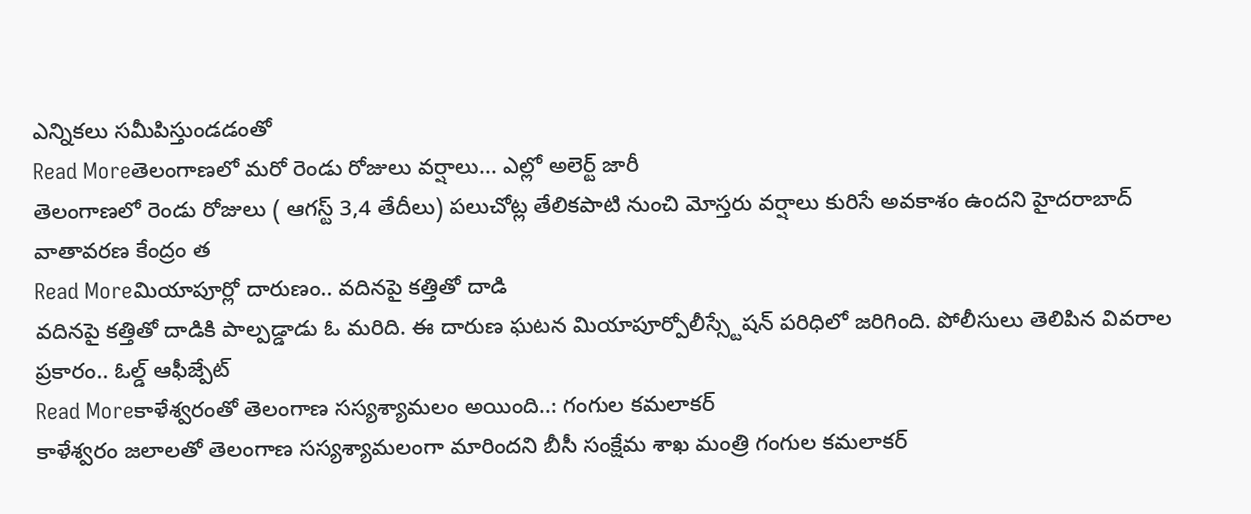ఎన్నికలు సమీపిస్తుండడంతో
Read Moreతెలంగాణలో మరో రెండు రోజులు వర్షాలు... ఎల్లో అలెర్ట్ జారీ
తెలంగాణలో రెండు రోజులు ( ఆగస్ట్ 3,4 తేదీలు) పలుచోట్ల తేలికపాటి నుంచి మోస్తరు వర్షాలు కురిసే అవకాశం ఉందని హైదరాబాద్ వాతావరణ కేంద్రం త
Read Moreమియాపూర్లో దారుణం.. వదినపై కత్తితో దాడి
వదినపై కత్తితో దాడికి పాల్పడ్డాడు ఓ మరిది. ఈ దారుణ ఘటన మియాపూర్పోలీస్స్టేషన్ పరిధిలో జరిగింది. పోలీసులు తెలిపిన వివరాల ప్రకారం.. ఓల్డ్ ఆఫీజ్పేట్
Read Moreకాళేశ్వరంతో తెలంగాణ సస్యశ్యామలం అయింది..: గంగుల కమలాకర్
కాళేశ్వరం జలాలతో తెలంగాణ సస్యశ్యామలంగా మారిందని బీసీ సంక్షేమ శాఖ మంత్రి గంగుల కమలాకర్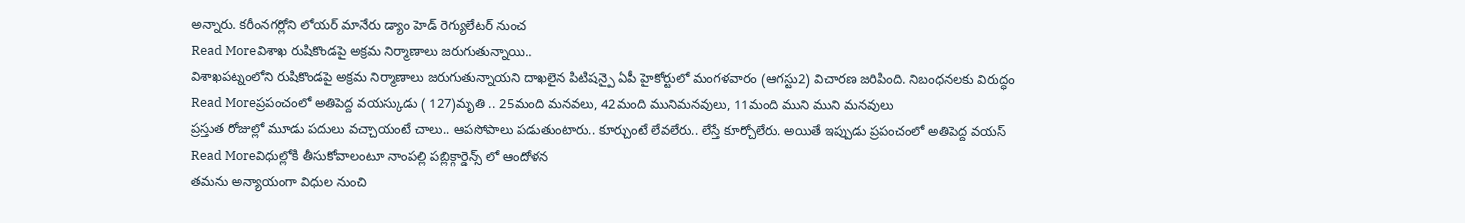అన్నారు. కరీంనగర్లోని లోయర్ మానేరు డ్యాం హెడ్ రెగ్యులేటర్ నుంచ
Read Moreవిశాఖ రుషికొండపై అక్రమ నిర్మాణాలు జరుగుతున్నాయి..
విశాఖపట్నంలోని రుషికొండపై అక్రమ నిర్మాణాలు జరుగుతున్నాయని దాఖలైన పిటిషన్పై ఏపీ హైకోర్టులో మంగళవారం (ఆగస్టు2) విచారణ జరిపింది. నిబంధనలకు విరుద్ధం
Read Moreప్రపంచంలో అతిపెద్ద వయస్కుడు ( 127)మృతి .. 25మంది మనవలు, 42మంది మునిమనవులు, 11మంది ముని ముని మనవులు
ప్రస్తుత రోజుల్లో మూడు పదులు వచ్చాయంటే చాలు.. ఆపసోపాలు పడుతుంటారు.. కూర్చుంటే లేవలేరు.. లేస్తే కూర్చోలేరు. అయితే ఇప్పుడు ప్రపంచంలో అతిపెద్ద వయస్
Read Moreవిధుల్లోకి తీసుకోవాలంటూ నాంపల్లి పబ్లిక్గార్డెన్స్ లో ఆందోళన
తమను అన్యాయంగా విధుల నుంచి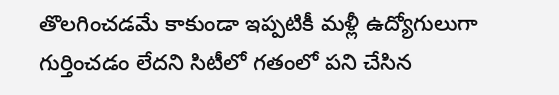తొలగించడమే కాకుండా ఇప్పటికీ మళ్లీ ఉద్యోగులుగా గుర్తించడం లేదని సిటీలో గతంలో పని చేసిన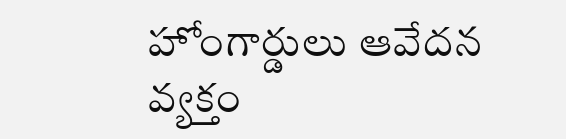హోంగార్డులు ఆవేదన వ్యక్తం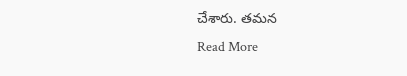చేశారు. తమన
Read More